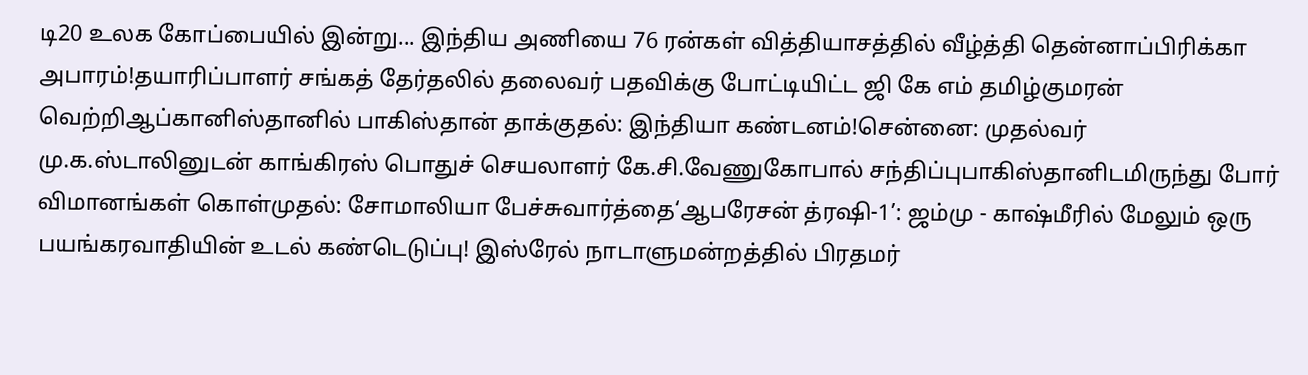டி20 உலக கோப்பையில் இன்று... இந்திய அணியை 76 ரன்கள் வித்தியாசத்தில் வீழ்த்தி தென்னாப்பிரிக்கா அபாரம்!தயாரிப்பாளர் சங்கத் தேர்தலில் தலைவர் பதவிக்கு போட்டியிட்ட ஜி கே எம் தமிழ்குமரன் வெற்றிஆப்கானிஸ்தானில் பாகிஸ்தான் தாக்குதல்: இந்தியா கண்டனம்!சென்னை: முதல்வர் மு.க.ஸ்டாலினுடன் காங்கிரஸ் பொதுச் செயலாளர் கே.சி.வேணுகோபால் சந்திப்புபாகிஸ்தானிடமிருந்து போர் விமானங்கள் கொள்முதல்: சோமாலியா பேச்சுவார்த்தை‘ஆபரேசன் த்ரஷி-1’: ஜம்மு - காஷ்மீரில் மேலும் ஒரு பயங்கரவாதியின் உடல் கண்டெடுப்பு! இஸ்ரேல் நாடாளுமன்றத்தில் பிரதமர்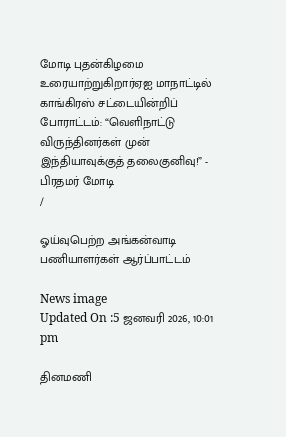மோடி புதன்கிழமை உரையாற்றுகிறார்ஏஐ மாநாட்டில் காங்கிரஸ் சட்டையின்றிப் போராட்டம்: “வெளிநாட்டு விருந்தினர்கள் முன் இந்தியாவுக்குத் தலைகுனிவு!” - பிரதமர் மோடி
/

ஓய்வுபெற்ற அங்கன்வாடி பணியாளர்கள் ஆர்ப்பாட்டம்

News image
Updated On :5 ஜனவரி 2026, 10:01 pm

தினமணி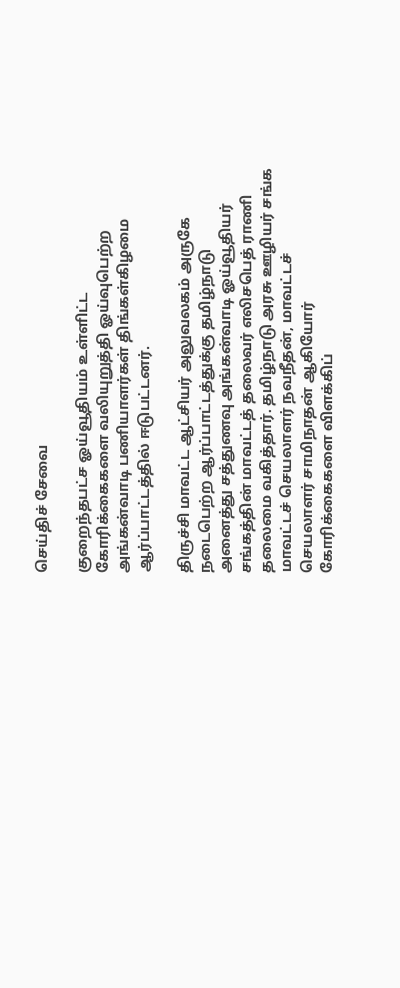செய்திச் சேவை

குறைந்தபட்ச ஓய்வூதியம் உள்ளிட்ட கோரிக்கைகளை வலியுறுத்தி ஓய்வுபெற்ற அங்கன்வாடி பணியாளர்கள் திங்கள்கிழமை ஆர்ப்பாட்டத்தில் ஈடுபட்டனர்.

திருச்சி மாவட்ட ஆட்சியர் அலுவலகம் அருகே நடைபெற்ற ஆர்ப்பாட்டத்துக்கு தமிழ்நாடு அனைத்து சத்துணவு அங்கன்வாடி ஓய்வூதியர் சங்கத்தின் மாவட்டத் தலைவர் எலிசபெத் ராணி தலைமை வகித்தார். தமிழ்நாடு அரசு ஊழியர் சங்க மாவட்டச் செயலாளர் நவநீதன், மாவட்டச் செயலாளர் சாமிநாதன் ஆகியோர் கோரிக்கைகளை விளக்கிப்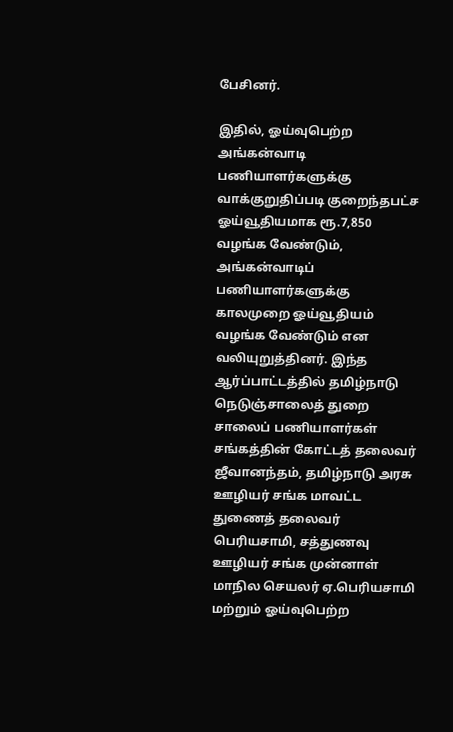பேசினர்.

இதில், ஓய்வுபெற்ற அங்கன்வாடி பணியாளர்களுக்கு வாக்குறுதிப்படி குறைந்தபட்ச ஓய்வூதியமாக ரூ.7,850 வழங்க வேண்டும், அங்கன்வாடிப் பணியாளர்களுக்கு காலமுறை ஓய்வூதியம் வழங்க வேண்டும் என வலியுறுத்தினர். இந்த ஆர்ப்பாட்டத்தில் தமிழ்நாடு நெடுஞ்சாலைத் துறை சாலைப் பணியாளர்கள் சங்கத்தின் கோட்டத் தலைவர் ஜீவானந்தம், தமிழ்நாடு அரசு ஊழியர் சங்க மாவட்ட துணைத் தலைவர் பெரியசாமி, சத்துணவு ஊழியர் சங்க முன்னாள் மாநில செயலர் ஏ.பெரியசாமி மற்றும் ஓய்வுபெற்ற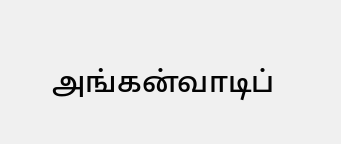அங்கன்வாடிப்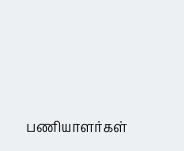பணியாளர்கள்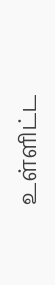உள்ளிட்ட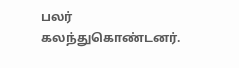பலர் கலந்துகொண்டனர்.